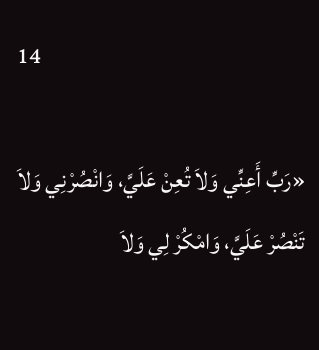14

«رَبِّ أَعِنِّي وَلاَ تُعِنْ عَلَيَّ، وَانْصُرْنِي وَلاَ تَنْصُرْ عَلَيَّ، وَامْكُرْ لِي وَلاَ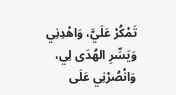تَمْكُرْ عَلَيَّ، وَاهْدِنِي وَيَسِّرِ الهُدَى لِي، وَانْصُرْنِي عَلَى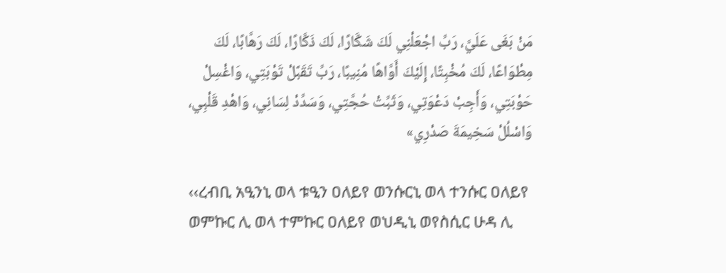مَنْ بَغَى عَلَيَّ، رَبِّ اجْعَلْنِي لَكَ شَكَّارًا، لَكَ ذَكَّارًا، لَكَ رَهَّابًا، لَكَ مِطْوَاعًا، لَكَ مُخْبِتًا، إِلَيْكَ أَوَّاهًا مُنِيبًا، رَبِّ تَقَبَّلْ تَوْبَتِي، وَاغْسِلْ حَوْبَتِي، وَأَجِبْ دَعْوَتِي، وَثَبِّتْ حُجَّتِي، وَسَدِّدْ لِسَانِي، وَاهْدِ قَلْبِي، وَاسْلُلْ سَخِيمَةَ صَدْرِي»

‹‹ረብቢ አዒንኒ ወላ ቱዒን ዐለይየ ወንሱርኒ ወላ ተንሱር ዐለይየ ወምኩር ሊ ወላ ተምኩር ዐለይየ ወህዲኒ ወየስሲር ሁዳ ሊ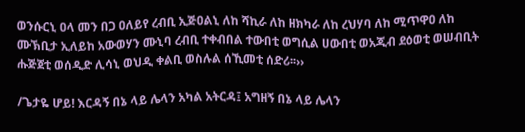ወንሱርኒ ዐላ መን በጋ ዐለይየ ረብቢ ኢጅዐልኒ ለከ ሻኪራ ለከ ዘክካራ ለከ ረህሃባ ለከ ሚጥዋዐ ለከ ሙኽቢታ ኢለይከ አውወሃን ሙኒባ ረብቢ ተቀብበል ተውበቲ ወግሲል ሀውበቲ ወአጂብ ደዕወቲ ወሠብቢት ሑጅጀቲ ወሰዲድ ሊሳኒ ወህዲ ቀልቢ ወስሉል ሰኺመቲ ሰድሪ፡፡››

/ጌታዬ ሆይ! እርዳኝ በኔ ላይ ሌላን አካል አትርዳ፤ አግዘኝ በኔ ላይ ሌላን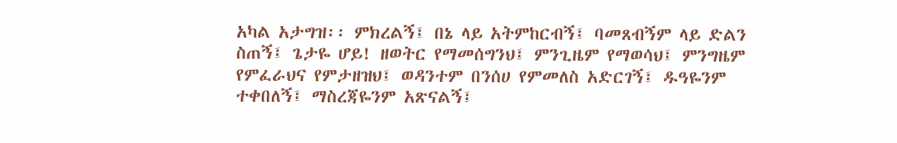አካል አታግዝ፡፡ ምክረልኝ፤ በኔ ላይ አትምከርብኝ፤ ባመጸብኝም ላይ ድልን ስጠኝ፤ ጌታዬ ሆይ! ዘወትር የማመሰግንህ፤ ምንጊዜም የማወሳህ፤ ምንግዜም የምፈራህና የምታዘዝህ፤ ወዳንተም በንሰሀ የምመለስ አድርገኝ፤ ዱዓዬንም ተቀበለኝ፤ ማስረጃዬንም አጽናልኝ፤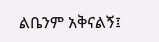ልቤንም አቅናልኝ፤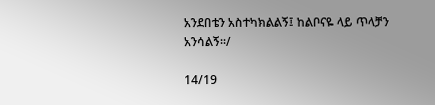አንደበቴን አስተካክልልኝ፤ ከልቦናዬ ላይ ጥላቻን አንሳልኝ፡፡/

14/19